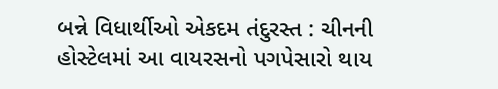બન્ને વિધાર્થીઓ એકદમ તંદુરસ્ત : ચીનની હોસ્ટેલમાં આ વાયરસનો પગપેસારો થાય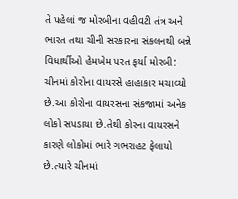તે પહેલાં જ મોરબીના વહીવટી તંત્ર અને ભારત તથા ચીની સરકારના સંકલનથી બન્ને વિધાર્થીઓ હેમખેમ પરત ફર્યા મોરબી: ચીનમાં કોરોના વાયરસે હાહાકાર મચાવ્યો છે.આ કોરોના વાયરસના સંકજામાં અનેક લોકો સપડાયા છે.તેથી કોરના વાયરસને કારણે લોકોમાં ભારે ગભરાહટ ફેલાયો છે.ત્યારે ચીનમાં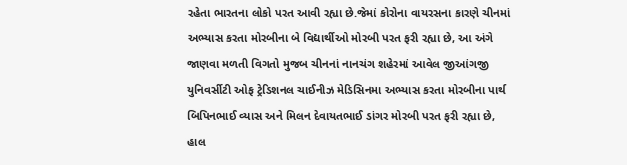રહેતા ભારતના લોકો પરત આવી રહ્યા છે.જેમાં કોરોના વાયરસના કારણે ચીનમાં અભ્યાસ કરતા મોરબીના બે વિદ્યાર્થીઓ મોરબી પરત ફરી રહ્યા છે, આ અંગે જાણવા મળતી વિગતો મુજબ ચીનનાં નાનચંગ શહેરમાં આવેલ જીઆંગજી યુનિવર્સીટી ઓફ ટ્રેડિશનલ ચાઈનીઝ મેડિસિનમા અભ્યાસ કરતા મોરબીના પાર્થ બિપિનભાઈ વ્યાસ અને મિલન દેવાયતભાઈ ડાંગર મોરબી પરત ફરી રહ્યા છે, હાલ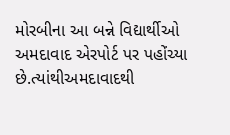મોરબીના આ બન્ને વિદ્યાર્થીઓ અમદાવાદ એરપોર્ટ પર પહોંચ્યા છે.ત્યાંથીઅમદાવાદથી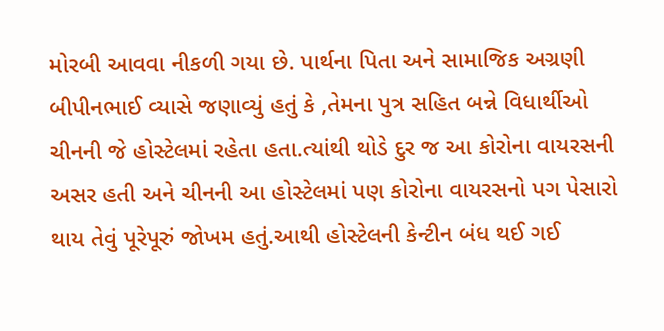મોરબી આવવા નીકળી ગયા છે. પાર્થના પિતા અને સામાજિક અગ્રણી બીપીનભાઈ વ્યાસે જણાવ્યું હતું કે ,તેમના પુત્ર સહિત બન્ને વિધાર્થીઓ ચીનની જે હોસ્ટેલમાં રહેતા હતા.ત્યાંથી થોડે દુર જ આ કોરોના વાયરસની અસર હતી અને ચીનની આ હોસ્ટેલમાં પણ કોરોના વાયરસનો પગ પેસારો થાય તેવું પૂરેપૂરું જોખમ હતું.આથી હોસ્ટેલની કેન્ટીન બંધ થઈ ગઈ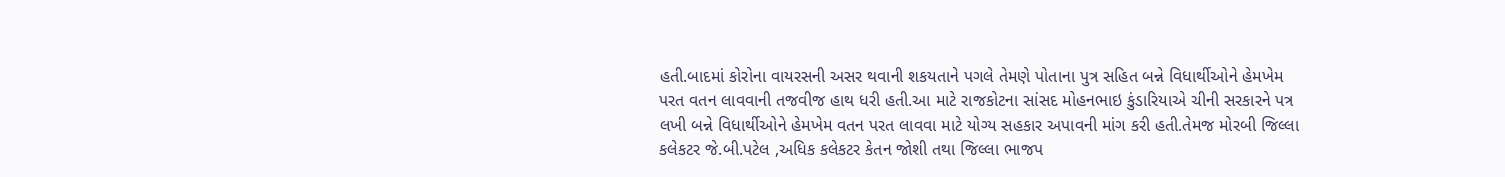હતી.બાદમાં કોરોના વાયરસની અસર થવાની શકયતાને પગલે તેમણે પોતાના પુત્ર સહિત બન્ને વિધાર્થીઓને હેમખેમ પરત વતન લાવવાની તજવીજ હાથ ધરી હતી.આ માટે રાજકોટના સાંસદ મોહનભાઇ કુંડારિયાએ ચીની સરકારને પત્ર લખી બન્ને વિધાર્થીઓને હેમખેમ વતન પરત લાવવા માટે યોગ્ય સહકાર અપાવની માંગ કરી હતી.તેમજ મોરબી જિલ્લા કલેકટર જે.બી.પટેલ ,અધિક કલેકટર કેતન જોશી તથા જિલ્લા ભાજપ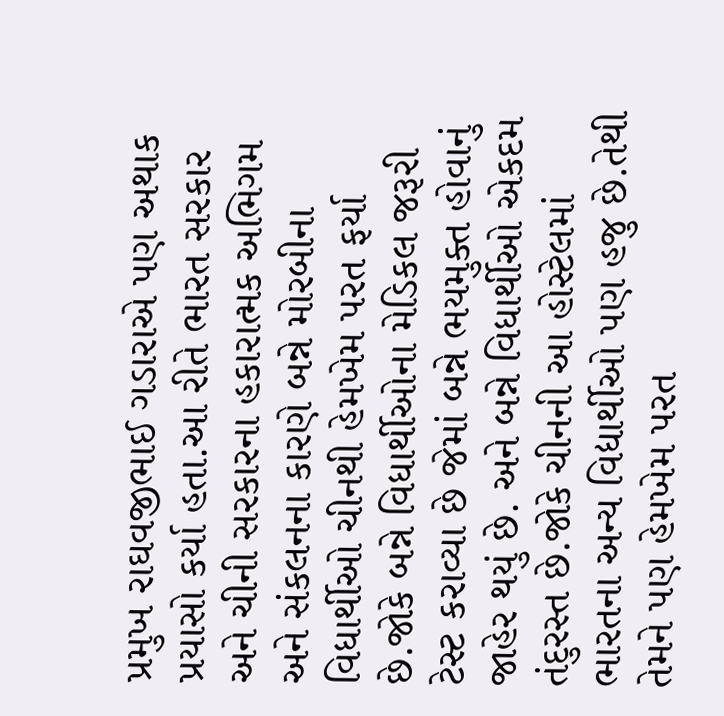પ્રમુખ રાઘવજીભાઈ ગડારાએ પણ અથાક પ્રયાસો કર્યા હતા.આ રીતે ભારત સરકાર અને ચીની સરકારના હકારાત્મક અભિગમ અને સંકલનના કારણે બન્ને મોરબીના વિધાર્થીઓ ચીનથી હેમખેમ પરત ફર્યા છે.જોકે બન્ને વિધાર્થીઓના મેડિકલ જરૂરી ટેસ્ટ કરાવ્યા છે જેમાં બન્ને ભયમુક્ત હોવાનું જાહેર થયું છે. અને બન્ને વિધાર્થીઓ એકદમ તંદુરસ્ત છે.જોકે ચીનની આ હોસ્ટેલમાં ભારતના અન્ય વિદ્યાર્થીઓ પણ હજુ છે.તેથી તેમને પણ હેમખેમ પરત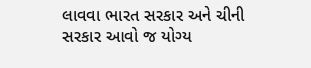લાવવા ભારત સરકાર અને ચીની સરકાર આવો જ યોગ્ય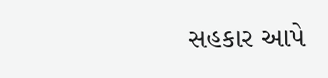સહકાર આપે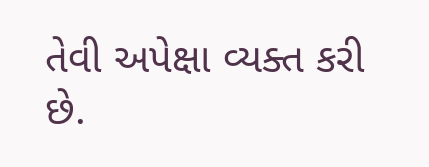તેવી અપેક્ષા વ્યક્ત કરી છે.